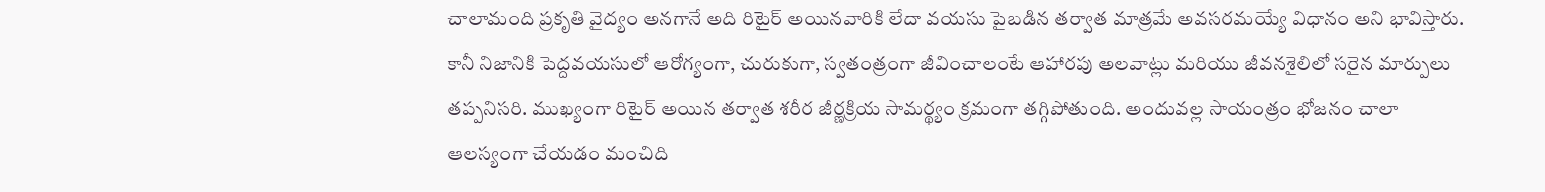చాలామంది ప్రకృతి వైద్యం అనగానే అది రిటైర్ అయినవారికి లేదా వయసు పైబడిన తర్వాత మాత్రమే అవసరమయ్యే విధానం అని భావిస్తారు. కానీ నిజానికి పెద్దవయసులో ఆరోగ్యంగా, చురుకుగా, స్వతంత్రంగా జీవించాలంటే ఆహారపు అలవాట్లు మరియు జీవనశైలిలో సరైన మార్పులు తప్పనిసరి. ముఖ్యంగా రిటైర్ అయిన తర్వాత శరీర జీర్ణక్రియ సామర్థ్యం క్రమంగా తగ్గిపోతుంది. అందువల్ల సాయంత్రం భోజనం చాలా ఆలస్యంగా చేయడం మంచిది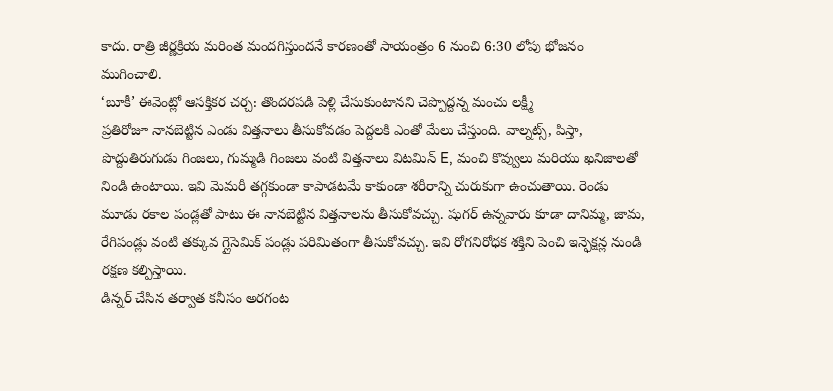కాదు. రాత్రి జీర్ణక్రియ మరింత మందగిస్తుందనే కారణంతో సాయంత్రం 6 నుంచి 6:30 లోపు భోజనం ముగించాలి.
‘బూకీ’ ఈవెంట్లో ఆసక్తికర చర్చ: తొందరపడి పెళ్లి చేసుకుంటానని చెప్పొద్దన్న మంచు లక్ష్మీ
ప్రతిరోజూ నానబెట్టిన ఎండు విత్తనాలు తీసుకోవడం పెద్దలకి ఎంతో మేలు చేస్తుంది. వాల్నట్స్, పిస్తా, పొద్దుతిరుగుడు గింజలు, గుమ్మడి గింజలు వంటి విత్తనాలు విటమిన్ E, మంచి కొవ్వులు మరియు ఖనిజాలతో నిండి ఉంటాయి. ఇవి మెమరీ తగ్గకుండా కాపాడటమే కాకుండా శరీరాన్ని చురుకుగా ఉంచుతాయి. రెండు మూడు రకాల పండ్లతో పాటు ఈ నానబెట్టిన విత్తనాలను తీసుకోవచ్చు. షుగర్ ఉన్నవారు కూడా దానిమ్మ, జామ, రేగిపండ్లు వంటి తక్కువ గ్లైసెమిక్ పండ్లు పరిమితంగా తీసుకోవచ్చు. ఇవి రోగనిరోధక శక్తిని పెంచి ఇన్ఫెక్షన్ల నుండి రక్షణ కల్పిస్తాయి.
డిన్నర్ చేసిన తర్వాత కనీసం అరగంట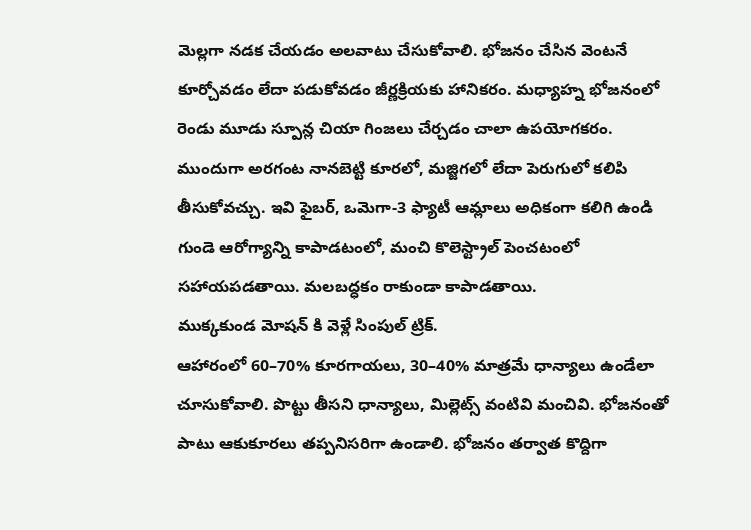మెల్లగా నడక చేయడం అలవాటు చేసుకోవాలి. భోజనం చేసిన వెంటనే కూర్చోవడం లేదా పడుకోవడం జీర్ణక్రియకు హానికరం. మధ్యాహ్న భోజనంలో రెండు మూడు స్పూన్ల చియా గింజలు చేర్చడం చాలా ఉపయోగకరం. ముందుగా అరగంట నానబెట్టి కూరలో, మజ్జిగలో లేదా పెరుగులో కలిపి తీసుకోవచ్చు. ఇవి ఫైబర్, ఒమెగా-3 ఫ్యాటీ ఆమ్లాలు అధికంగా కలిగి ఉండి గుండె ఆరోగ్యాన్ని కాపాడటంలో, మంచి కొలెస్ట్రాల్ పెంచటంలో సహాయపడతాయి. మలబద్ధకం రాకుండా కాపాడతాయి.
ముక్కకుండ మోషన్ కి వెళ్లే సింపుల్ ట్రిక్.
ఆహారంలో 60–70% కూరగాయలు, 30–40% మాత్రమే ధాన్యాలు ఉండేలా చూసుకోవాలి. పొట్టు తీసని ధాన్యాలు, మిల్లెట్స్ వంటివి మంచివి. భోజనంతో పాటు ఆకుకూరలు తప్పనిసరిగా ఉండాలి. భోజనం తర్వాత కొద్దిగా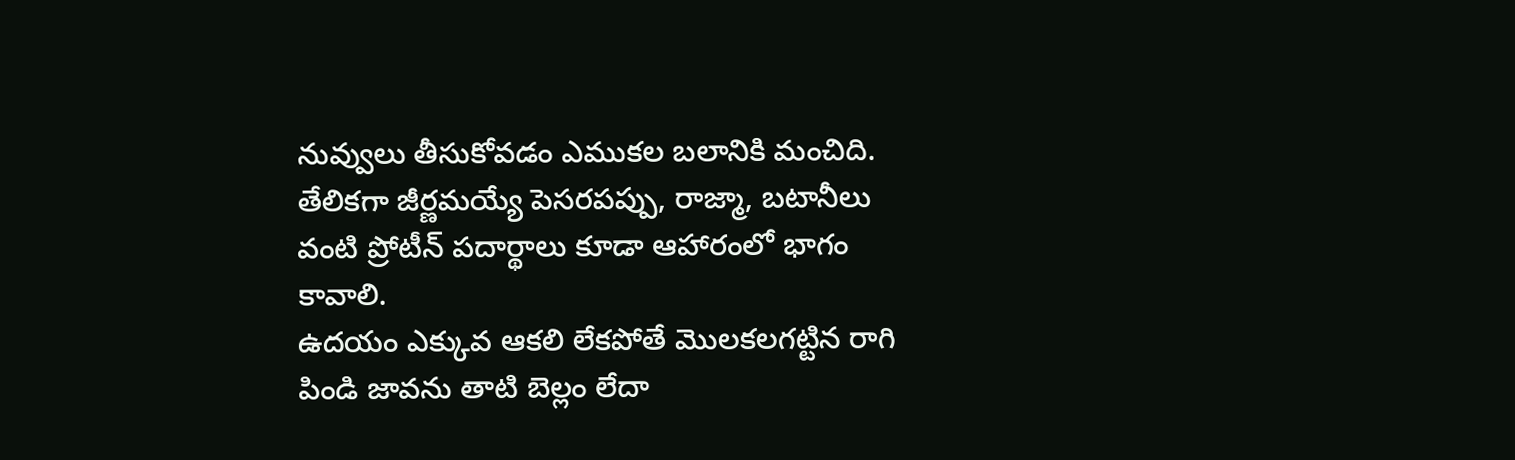నువ్వులు తీసుకోవడం ఎముకల బలానికి మంచిది. తేలికగా జీర్ణమయ్యే పెసరపప్పు, రాజ్మా, బటానీలు వంటి ప్రోటీన్ పదార్థాలు కూడా ఆహారంలో భాగం కావాలి.
ఉదయం ఎక్కువ ఆకలి లేకపోతే మొలకలగట్టిన రాగి పిండి జావను తాటి బెల్లం లేదా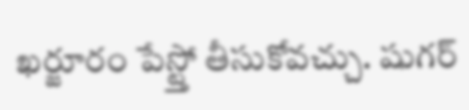ఖర్జూరం పేస్ట్తో తీసుకోవచ్చు. షుగర్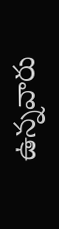ఉన్నవారు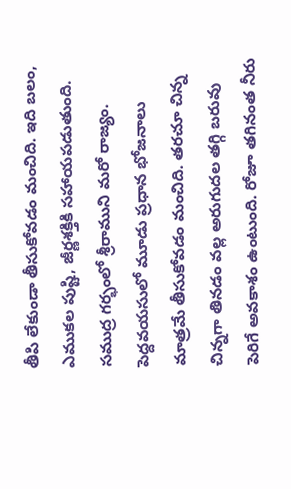తీపి లేకుండా తీసుకోవడం మంచిది. ఇది బలం, ఎముకల పుష్టి, జీర్ణశక్తికి సహాయపడుతుంది.
సముద్ర గర్భంలో శ్రీరాముని మరో రాజ్యం.
పెద్దవయసులో మూడు ప్రధాన భోజనాలు మాత్రమే తీసుకోవడం మంచిది. తరచూ చిన్న చిన్నగా తినడం వల్ల అరుగుదల తగ్గి బరువు పెరిగే అవకాశం ఉంటుంది. రోజూ తగినంత నీరు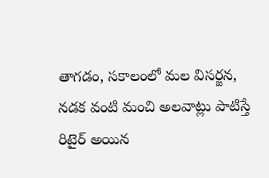తాగడం, సకాలంలో మల విసర్జన, నడక వంటి మంచి అలవాట్లు పాటిస్తే రిటైర్ అయిన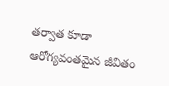తర్వాత కూడా ఆరోగ్యవంతమైన జీవితం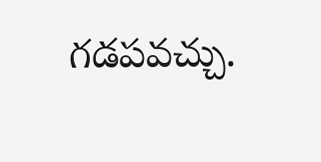గడపవచ్చు.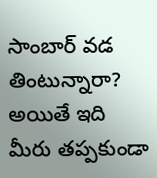సాంబార్ వడ తింటున్నారా? అయితే ఇది మీరు తప్పకుండా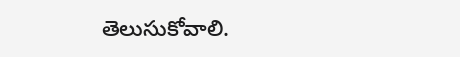తెలుసుకోవాలి.